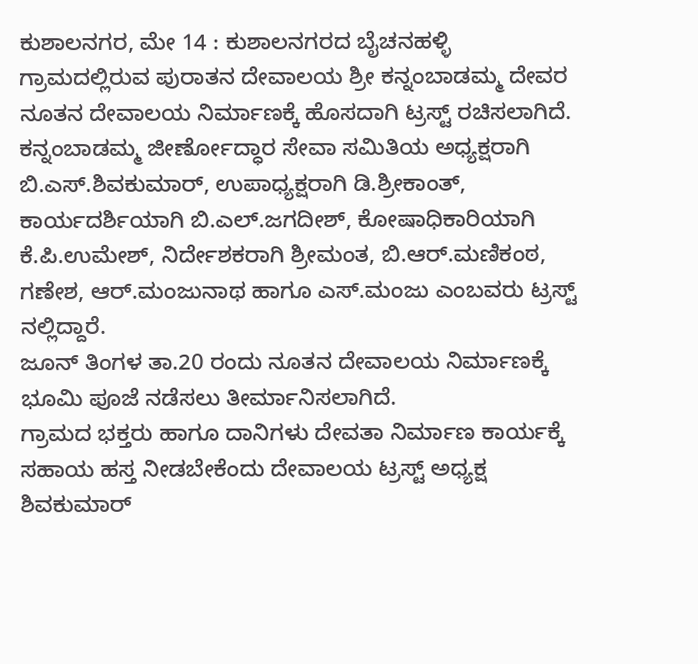ಕುಶಾಲನಗರ, ಮೇ 14 : ಕುಶಾಲನಗರದ ಬೈಚನಹಳ್ಳಿ ಗ್ರಾಮದಲ್ಲಿರುವ ಪುರಾತನ ದೇವಾಲಯ ಶ್ರೀ ಕನ್ನಂಬಾಡಮ್ಮ ದೇವರ ನೂತನ ದೇವಾಲಯ ನಿರ್ಮಾಣಕ್ಕೆ ಹೊಸದಾಗಿ ಟ್ರಸ್ಟ್ ರಚಿಸಲಾಗಿದೆ.
ಕನ್ನಂಬಾಡಮ್ಮ ಜೀರ್ಣೋದ್ಧಾರ ಸೇವಾ ಸಮಿತಿಯ ಅಧ್ಯಕ್ಷರಾಗಿ ಬಿ.ಎಸ್.ಶಿವಕುಮಾರ್, ಉಪಾಧ್ಯಕ್ಷರಾಗಿ ಡಿ.ಶ್ರೀಕಾಂತ್, ಕಾರ್ಯದರ್ಶಿಯಾಗಿ ಬಿ.ಎಲ್.ಜಗದೀಶ್, ಕೋಷಾಧಿಕಾರಿಯಾಗಿ ಕೆ.ಪಿ.ಉಮೇಶ್, ನಿರ್ದೇಶಕರಾಗಿ ಶ್ರೀಮಂತ, ಬಿ.ಆರ್.ಮಣಿಕಂಠ, ಗಣೇಶ, ಆರ್.ಮಂಜುನಾಥ ಹಾಗೂ ಎಸ್.ಮಂಜು ಎಂಬವರು ಟ್ರಸ್ಟ್ ನಲ್ಲಿದ್ದಾರೆ.
ಜೂನ್ ತಿಂಗಳ ತಾ.20 ರಂದು ನೂತನ ದೇವಾಲಯ ನಿರ್ಮಾಣಕ್ಕೆ ಭೂಮಿ ಪೂಜೆ ನಡೆಸಲು ತೀರ್ಮಾನಿಸಲಾಗಿದೆ.
ಗ್ರಾಮದ ಭಕ್ತರು ಹಾಗೂ ದಾನಿಗಳು ದೇವತಾ ನಿರ್ಮಾಣ ಕಾರ್ಯಕ್ಕೆ ಸಹಾಯ ಹಸ್ತ ನೀಡಬೇಕೆಂದು ದೇವಾಲಯ ಟ್ರಸ್ಟ್ ಅಧ್ಯಕ್ಷ ಶಿವಕುಮಾರ್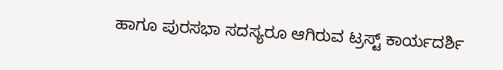ಹಾಗೂ ಪುರಸಭಾ ಸದಸ್ಯರೂ ಆಗಿರುವ ಟ್ರಸ್ಟ್ ಕಾರ್ಯದರ್ಶಿ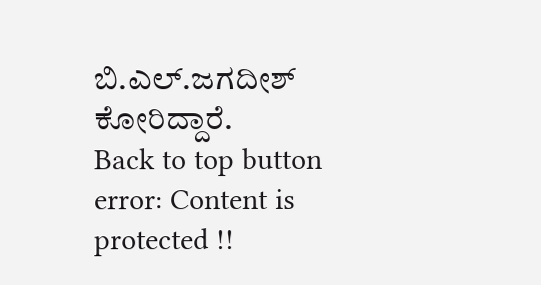ಬಿ.ಎಲ್.ಜಗದೀಶ್ ಕೋರಿದ್ದಾರೆ.
Back to top button
error: Content is protected !!